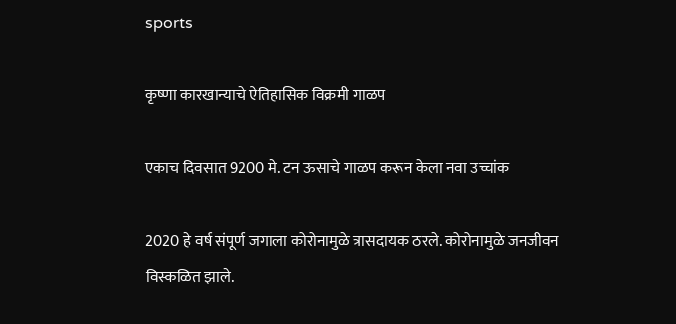sports

कृष्णा कारखान्याचे ऐतिहासिक विक्रमी गाळप

एकाच दिवसात 9200 मे. टन ऊसाचे गाळप करून केला नवा उच्चांक

2020 हे वर्ष संपूर्ण जगाला कोरोनामुळे त्रासदायक ठरले. कोरोनामुळे जनजीवन विस्कळित झाले.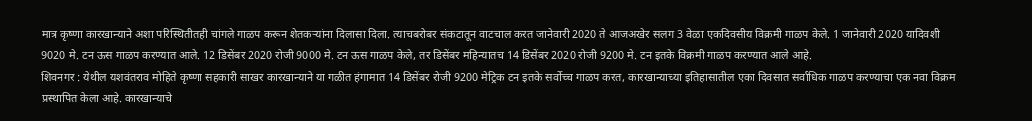मात्र कृष्णा कारखान्याने अशा परिस्थितीतही चांगले गाळप करून शेतकऱ्यांना दिलासा दिला. त्याचबरोबर संकटातून वाटचाल करत जानेवारी 2020 ते आजअखेर सलग 3 वेळा एकदिवसीय विक्रमी गाळप केले. 1 जानेवारी 2020 यादिवशी 9020 मे. टन ऊस गाळप करण्यात आले. 12 डिसेंबर 2020 रोजी 9000 मे. टन ऊस गाळप केले, तर डिसेंबर महिन्यातच 14 डिसेंबर 2020 रोजी 9200 मे. टन इतके विक्रमी गाळप करण्यात आले आहे.
शिवनगर : येथील यशवंतराव मोहिते कृष्णा सहकारी साखर कारखान्याने या गळीत हंगामात 14 डिसेंबर रोजी 9200 मेट्रिक टन इतके सर्वोच्च गाळप करत, कारखान्याच्या इतिहासातील एका दिवसात सर्वाधिक गाळप करण्याचा एक नवा विक्रम प्रस्थापित केला आहे. कारखान्याचे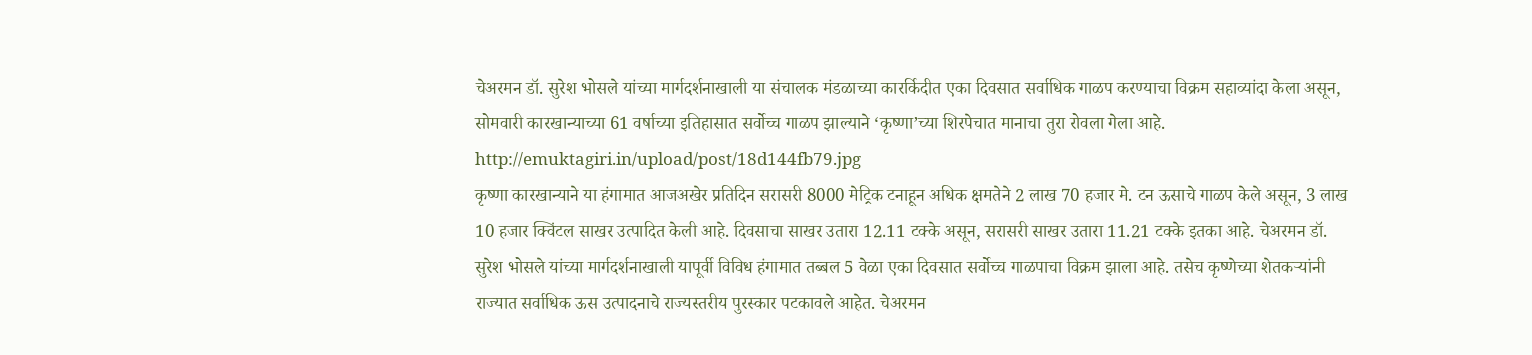चेअरमन डॉ. सुरेश भोसले यांच्या मार्गदर्शनाखाली या संचालक मंडळाच्या कारर्किदीत एका दिवसात सर्वाधिक गाळप करण्याचा विक्रम सहाव्यांदा केला असून, सोमवारी कारखान्याच्या 61 वर्षाच्या इतिहासात सर्वोच्च गाळप झाल्याने ‘कृष्णा’च्या शिरपेचात मानाचा तुरा रोवला गेला आहे.
http://emuktagiri.in/upload/post/18d144fb79.jpg
कृष्णा कारखान्याने या हंगामात आजअखेर प्रतिदिन सरासरी 8000 मेट्रिक टनाहून अधिक क्षमतेने 2 लाख 70 हजार मे. टन ऊसाचे गाळप केले असून, 3 लाख 10 हजार क्विंटल साखर उत्पादित केली आहे. दिवसाचा साखर उतारा 12.11 टक्के असून, सरासरी साखर उतारा 11.21 टक्के इतका आहे. चेअरमन डॉ. सुरेश भोसले यांच्या मार्गदर्शनाखाली यापूर्वी विविध हंगामात तब्बल 5 वेळा एका दिवसात सर्वोच्च गाळपाचा विक्रम झाला आहे. तसेच कृष्णेच्या शेतकर्‍यांनी राज्यात सर्वाधिक ऊस उत्पादनाचे राज्यस्तरीय पुरस्कार पटकावले आहेत. चेअरमन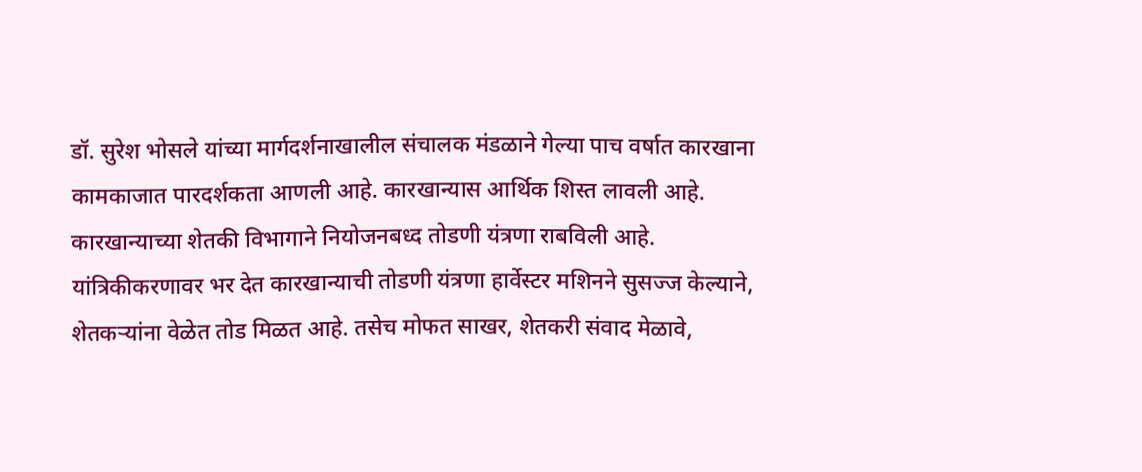डॉ. सुरेश भोसले यांच्या मार्गदर्शनाखालील संचालक मंडळाने गेल्या पाच वर्षात कारखाना कामकाजात पारदर्शकता आणली आहे. कारखान्यास आर्थिक शिस्त लावली आहे. कारखान्याच्या शेतकी विभागाने नियोजनबध्द तोडणी यंत्रणा राबविली आहे.
यांत्रिकीकरणावर भर देत कारखान्याची तोडणी यंत्रणा हार्वेस्टर मशिनने सुसज्ज केल्याने, शेतकर्‍यांना वेळेत तोड मिळत आहे. तसेच मोफत साखर, शेतकरी संवाद मेळावे,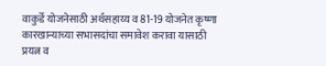वाकुर्डे योजनेसाठी अर्थसहाय्य व 81-19 योजनेत कृष्णा कारखान्याच्या सभासदांचा समावेश करावा यासाठी प्रयत्न व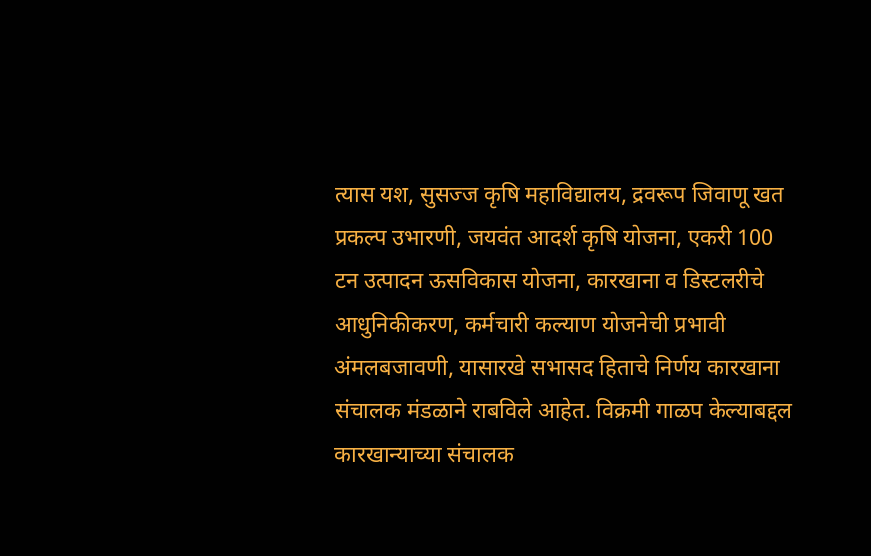त्यास यश, सुसज्ज कृषि महाविद्यालय, द्रवरूप जिवाणू खत प्रकल्प उभारणी, जयवंत आदर्श कृषि योजना, एकरी 100 टन उत्पादन ऊसविकास योजना, कारखाना व डिस्टलरीचे आधुनिकीकरण, कर्मचारी कल्याण योजनेची प्रभावी अंमलबजावणी, यासारखे सभासद हिताचे निर्णय कारखाना संचालक मंडळाने राबविले आहेत. विक्रमी गाळप केल्याबद्दल कारखान्याच्या संचालक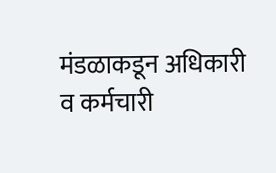मंडळाकडून अधिकारी व कर्मचारी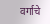वर्गाचे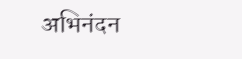अभिनंदन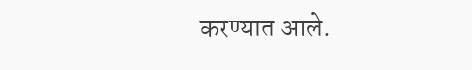करण्यात आले.